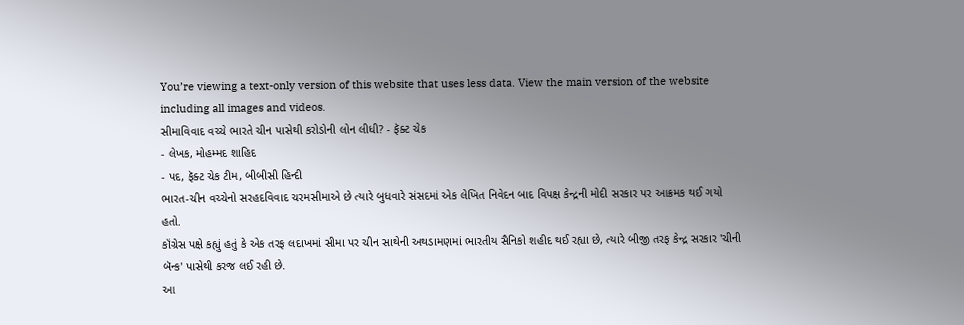You’re viewing a text-only version of this website that uses less data. View the main version of the website including all images and videos.
સીમાવિવાદ વચ્ચે ભારતે ચીન પાસેથી કરોડોની લોન લીધી? - ફૅક્ટ ચેક
- લેખક, મોહમ્મદ શાહિદ
- પદ, ફૅક્ટ ચેક ટીમ, બીબીસી હિન્દી
ભારત-ચીન વચ્ચેનો સરહદવિવાદ ચરમસીમાએ છે ત્યારે બુધવારે સંસદમાં એક લેખિત નિવેદન બાદ વિપક્ષ કેન્દ્રની મોદી સરકાર પર આક્રમક થઈ ગયો હતો.
કૉંગ્રેસ પક્ષે કહ્યું હતું કે એક તરફ લદાખમાં સીમા પર ચીન સાથેની અથડામણમાં ભારતીય સૈનિકો શહીદ થઈ રહ્યા છે, ત્યારે બીજી તરફ કેન્દ્ર સરકાર 'ચીની બૅન્ક' પાસેથી કરજ લઈ રહી છે.
આ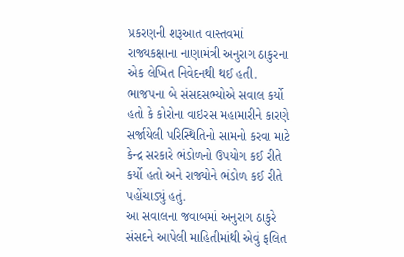પ્રકરણની શરૂઆત વાસ્તવમાં રાજ્યકક્ષાના નાણામંત્રી અનુરાગ ઠાકુરના એક લેખિત નિવેદનથી થઈ હતી.
ભાજપના બે સંસદસભ્યોએ સવાલ કર્યો હતો કે કોરોના વાઇરસ મહામારીને કારણે સર્જાયેલી પરિસ્થિતિનો સામનો કરવા માટે કેન્દ્ર સરકારે ભંડોળનો ઉપયોગ કઈ રીતે કર્યો હતો અને રાજ્યોને ભંડોળ કઈ રીતે પહોંચાડ્યું હતું.
આ સવાલના જવાબમાં અનુરાગ ઠાકુરે સંસદને આપેલી માહિતીમાંથી એવું ફલિત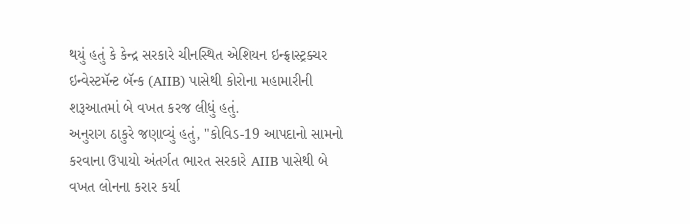થયું હતું કે કેન્દ્ર સરકારે ચીનસ્થિત એશિયન ઇન્ફ્રાસ્ટ્રક્ચર ઇન્વેસ્ટમૅન્ટ બૅન્ક (AIIB) પાસેથી કોરોના મહામારીની શરૂઆતમાં બે વખત કરજ લીધું હતું.
અનુરાગ ઠાકુરે જણાવ્યું હતું, "કોવિડ-19 આપદાનો સામનો કરવાના ઉપાયો અંતર્ગત ભારત સરકારે AIIB પાસેથી બે વખત લોનના કરાર કર્યા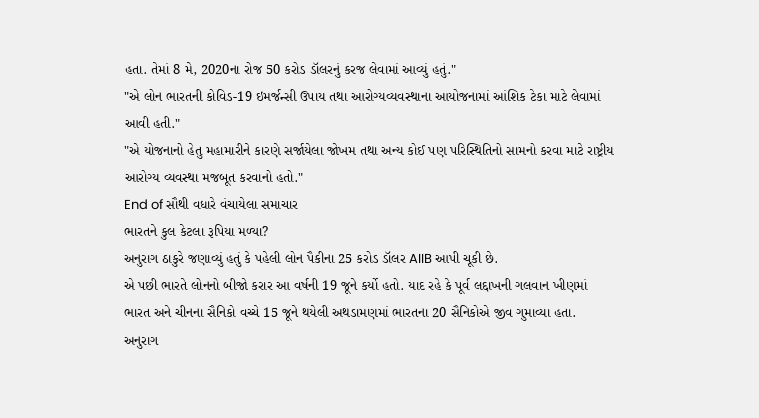હતા. તેમાં 8 મે, 2020ના રોજ 50 કરોડ ડૉલરનું કરજ લેવામાં આવ્યું હતું."
"એ લોન ભારતની કોવિડ-19 ઇમર્જન્સી ઉપાય તથા આરોગ્યવ્યવસ્થાના આયોજનામાં આંશિક ટેકા માટે લેવામાં આવી હતી."
"એ યોજનાનો હેતુ મહામારીને કારણે સર્જાયેલા જોખમ તથા અન્ય કોઈ પણ પરિસ્થિતિનો સામનો કરવા માટે રાષ્ટ્રીય આરોગ્ય વ્યવસ્થા મજબૂત કરવાનો હતો."
End of સૌથી વધારે વંચાયેલા સમાચાર
ભારતને કુલ કેટલા રૂપિયા મળ્યા?
અનુરાગ ઠાકુરે જણાવ્યું હતું કે પહેલી લોન પૈકીના 25 કરોડ ડૉલર AIIB આપી ચૂકી છે.
એ પછી ભારતે લોનનો બીજો કરાર આ વર્ષની 19 જૂને કર્યો હતો. યાદ રહે કે પૂર્વ લદ્દાખની ગલવાન ખીણમાં ભારત અને ચીનના સૈનિકો વચ્ચે 15 જૂને થયેલી અથડામણમાં ભારતના 20 સૈનિકોએ જીવ ગુમાવ્યા હતા.
અનુરાગ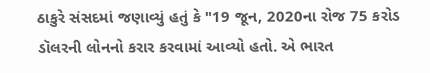ઠાકુરે સંસદમાં જણાવ્યું હતું કે "19 જૂન, 2020ના રોજ 75 કરોડ ડૉલરની લોનનો કરાર કરવામાં આવ્યો હતો. એ ભારત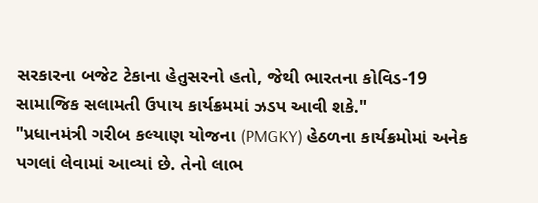સરકારના બજેટ ટેકાના હેતુસરનો હતો, જેથી ભારતના કોવિડ-19 સામાજિક સલામતી ઉપાય કાર્યક્રમમાં ઝડપ આવી શકે."
"પ્રધાનમંત્રી ગરીબ કલ્યાણ યોજના (PMGKY) હેઠળના કાર્યક્રમોમાં અનેક પગલાં લેવામાં આવ્યાં છે. તેનો લાભ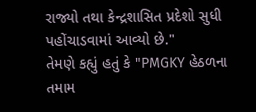રાજ્યો તથા કેન્દ્રશાસિત પ્રદેશો સુધી પહોંચાડવામાં આવ્યો છે."
તેમણે કહ્યું હતું કે "PMGKY હેઠળના તમામ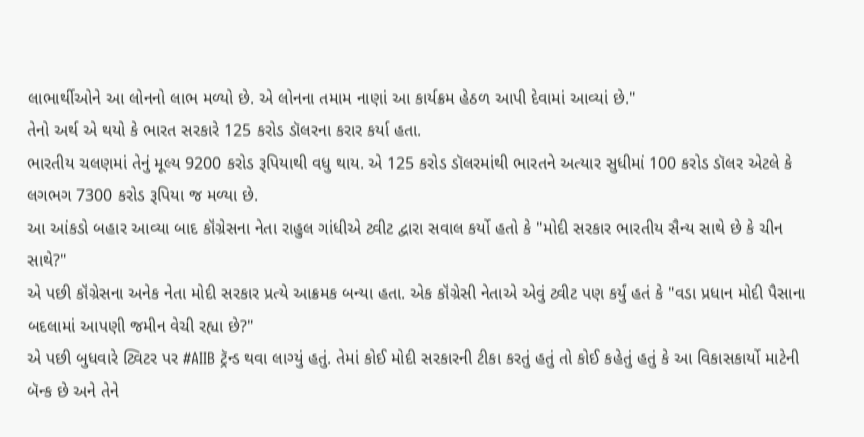લાભાર્થીઓને આ લોનનો લાભ મળ્યો છે. એ લોનના તમામ નાણાં આ કાર્યક્રમ હેઠળ આપી દેવામાં આવ્યાં છે."
તેનો અર્થ એ થયો કે ભારત સરકારે 125 કરોડ ડૉલરના કરાર કર્યા હતા.
ભારતીય ચલણમાં તેનું મૂલ્ય 9200 કરોડ રૂપિયાથી વધુ થાય. એ 125 કરોડ ડૉલરમાંથી ભારતને અત્યાર સુધીમાં 100 કરોડ ડૉલર એટલે કે લગભગ 7300 કરોડ રૂપિયા જ મળ્યા છે.
આ આંકડો બહાર આવ્યા બાદ કૉંગ્રેસના નેતા રાહુલ ગાંધીએ ટ્વીટ દ્વારા સવાલ કર્યો હતો કે "મોદી સરકાર ભારતીય સૈન્ય સાથે છે કે ચીન સાથે?"
એ પછી કૉંગ્રેસના અનેક નેતા મોદી સરકાર પ્રત્યે આક્રમક બન્યા હતા. એક કૉંગ્રેસી નેતાએ એવું ટ્વીટ પણ કર્યું હતં કે "વડા પ્રધાન મોદી પૈસાના બદલામાં આપણી જમીન વેચી રહ્યા છે?"
એ પછી બુધવારે ટ્વિટર પર #AIIB ટ્રૅન્ડ થવા લાગ્યું હતું. તેમાં કોઈ મોદી સરકારની ટીકા કરતું હતું તો કોઈ કહેતું હતું કે આ વિકાસકાર્યો માટેની બૅન્ક છે અને તેને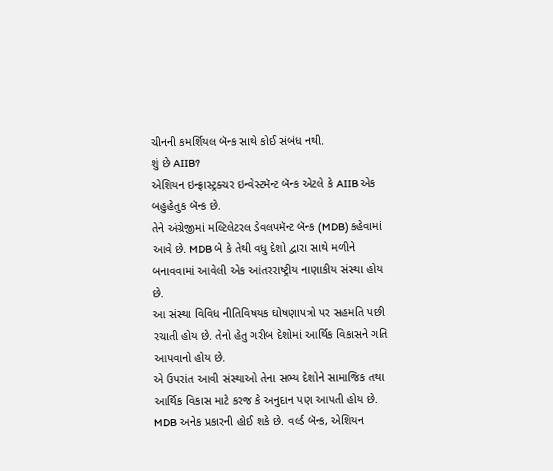ચીનની કમર્શિયલ બૅન્ક સાથે કોઈ સંબંધ નથી.
શું છે AIIB?
એશિયન ઇન્ફ્રાસ્ટ્રક્ચર ઇન્વેસ્ટમૅન્ટ બૅન્ક એટલે કે AIIB એક બહુહેતુક બૅન્ક છે.
તેને અંગ્રેજીમાં મલ્ટિલેટરલ ડેવલપમૅન્ટ બૅન્ક (MDB) કહેવામાં આવે છે. MDB બે કે તેથી વધુ દેશો દ્વારા સાથે મળીને બનાવવામાં આવેલી એક આંતરરાષ્ટ્રીય નાણાકીય સંસ્થા હોય છે.
આ સંસ્થા વિવિધ નીતિવિષયક ઘોષણાપત્રો પર સહમતિ પછી રચાતી હોય છે. તેનો હેતુ ગરીબ દેશોમાં આર્થિક વિકાસને ગતિ આપવાનો હોય છે.
એ ઉપરાંત આવી સંસ્થાઓ તેના સભ્ય દેશોને સામાજિક તથા આર્થિક વિકાસ માટે કરજ કે અનુદાન પણ આપતી હોય છે.
MDB અનેક પ્રકારની હોઈ શકે છે. વર્લ્ડ બૅન્ક, એશિયન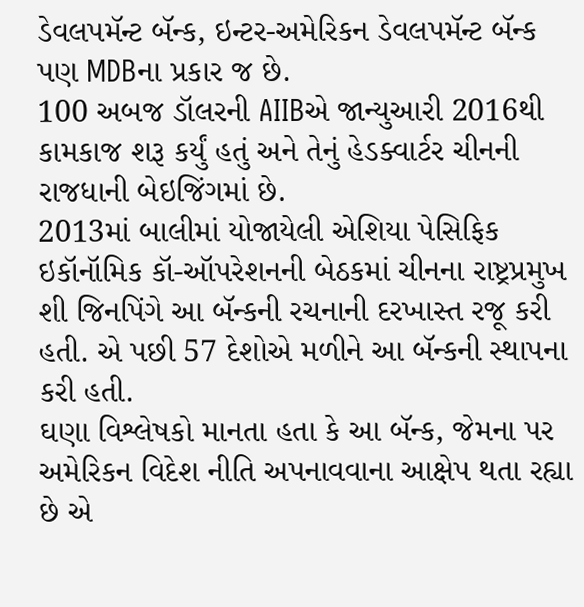ડેવલપમૅન્ટ બૅન્ક, ઇન્ટર-અમેરિકન ડેવલપમૅન્ટ બૅન્ક પણ MDBના પ્રકાર જ છે.
100 અબજ ડૉલરની AIIBએ જાન્યુઆરી 2016થી કામકાજ શરૂ કર્યું હતું અને તેનું હેડક્વાર્ટર ચીનની રાજધાની બેઇજિંગમાં છે.
2013માં બાલીમાં યોજાયેલી એશિયા પેસિફિક ઇકૉનૉમિક કૉ-ઑપરેશનની બેઠકમાં ચીનના રાષ્ટ્રપ્રમુખ શી જિનપિંગે આ બૅન્કની રચનાની દરખાસ્ત રજૂ કરી હતી. એ પછી 57 દેશોએ મળીને આ બૅન્કની સ્થાપના કરી હતી.
ઘણા વિશ્લેષકો માનતા હતા કે આ બૅન્ક, જેમના પર અમેરિકન વિદેશ નીતિ અપનાવવાના આક્ષેપ થતા રહ્યા છે એ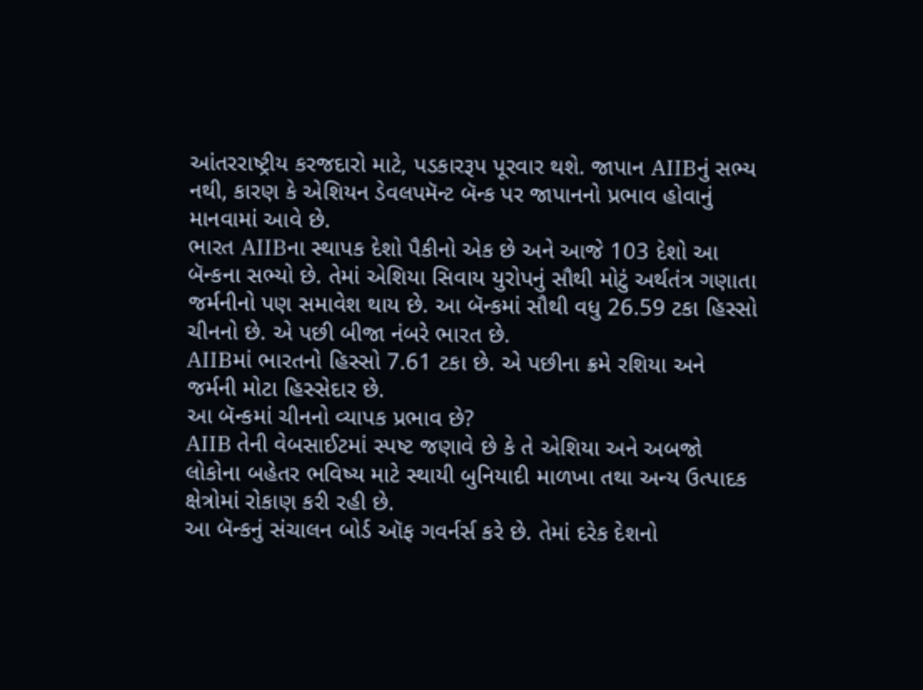આંતરરાષ્ટ્રીય કરજદારો માટે, પડકારરૂપ પૂરવાર થશે. જાપાન AIIBનું સભ્ય નથી, કારણ કે એશિયન ડેવલપમૅન્ટ બૅન્ક પર જાપાનનો પ્રભાવ હોવાનું માનવામાં આવે છે.
ભારત AIIBના સ્થાપક દેશો પૈકીનો એક છે અને આજે 103 દેશો આ બૅન્કના સભ્યો છે. તેમાં એશિયા સિવાય યુરોપનું સૌથી મોટું અર્થતંત્ર ગણાતા જર્મનીનો પણ સમાવેશ થાય છે. આ બૅન્કમાં સૌથી વધુ 26.59 ટકા હિસ્સો ચીનનો છે. એ પછી બીજા નંબરે ભારત છે.
AIIBમાં ભારતનો હિસ્સો 7.61 ટકા છે. એ પછીના ક્રમે રશિયા અને જર્મની મોટા હિસ્સેદાર છે.
આ બૅન્કમાં ચીનનો વ્યાપક પ્રભાવ છે?
AIIB તેની વેબસાઈટમાં સ્પષ્ટ જણાવે છે કે તે એશિયા અને અબજો લોકોના બહેતર ભવિષ્ય માટે સ્થાયી બુનિયાદી માળખા તથા અન્ય ઉત્પાદક ક્ષેત્રોમાં રોકાણ કરી રહી છે.
આ બૅન્કનું સંચાલન બોર્ડ ઑફ ગવર્નર્સ કરે છે. તેમાં દરેક દેશનો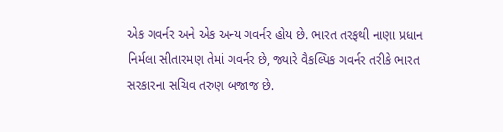એક ગવર્નર અને એક અન્ય ગવર્નર હોય છે. ભારત તરફથી નાણા પ્રધાન નિર્મલા સીતારમણ તેમાં ગવર્નર છે, જ્યારે વૈકલ્પિક ગવર્નર તરીકે ભારત સરકારના સચિવ તરુણ બજાજ છે.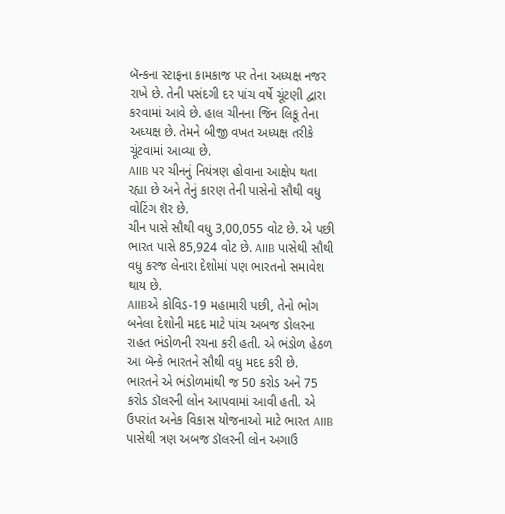બૅન્કના સ્ટાફના કામકાજ પર તેના અધ્યક્ષ નજર રાખે છે. તેની પસંદગી દર પાંચ વર્ષે ચૂંટણી દ્વારા કરવામાં આવે છે. હાલ ચીનના જિન લિકૂ તેના અધ્યક્ષ છે. તેમને બીજી વખત અધ્યક્ષ તરીકે ચૂંટવામાં આવ્યા છે.
AIIB પર ચીનનું નિયંત્રણ હોવાના આક્ષેપ થતા રહ્યા છે અને તેનું કારણ તેની પાસેનો સૌથી વધુ વોટિંગ શૅર છે.
ચીન પાસે સૌથી વધુ 3,00,055 વોટ છે. એ પછી ભારત પાસે 85,924 વોટ છે. AIIB પાસેથી સૌથી વધુ કરજ લેનારા દેશોમાં પણ ભારતનો સમાવેશ થાય છે.
AIIBએ કોવિડ-19 મહામારી પછી, તેનો ભોગ બનેલા દેશોની મદદ માટે પાંચ અબજ ડોલરના રાહત ભંડોળની રચના કરી હતી. એ ભંડોળ હેઠળ આ બૅન્કે ભારતને સૌથી વધુ મદદ કરી છે.
ભારતને એ ભંડોળમાંથી જ 50 કરોડ અને 75 કરોડ ડૉલરની લોન આપવામાં આવી હતી. એ ઉપરાંત અનેક વિકાસ યોજનાઓ માટે ભારત AIIB પાસેથી ત્રણ અબજ ડૉલરની લોન અગાઉ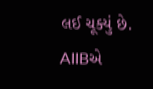લઈ ચૂક્યું છે.
AIIBએ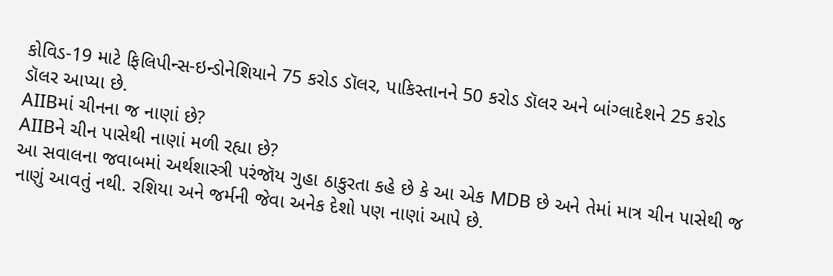કોવિડ-19 માટે ફિલિપીન્સ-ઇન્ડોનેશિયાને 75 કરોડ ડૉલર, પાકિસ્તાનને 50 કરોડ ડૉલર અને બાંગ્લાદેશને 25 કરોડ ડૉલર આપ્યા છે.
AIIBમાં ચીનના જ નાણાં છે?
AIIBને ચીન પાસેથી નાણાં મળી રહ્યા છે?
આ સવાલના જવાબમાં અર્થશાસ્ત્રી પરંજૉય ગુહા ઠાકુરતા કહે છે કે આ એક MDB છે અને તેમાં માત્ર ચીન પાસેથી જ નાણું આવતું નથી. રશિયા અને જર્મની જેવા અનેક દેશો પણ નાણાં આપે છે.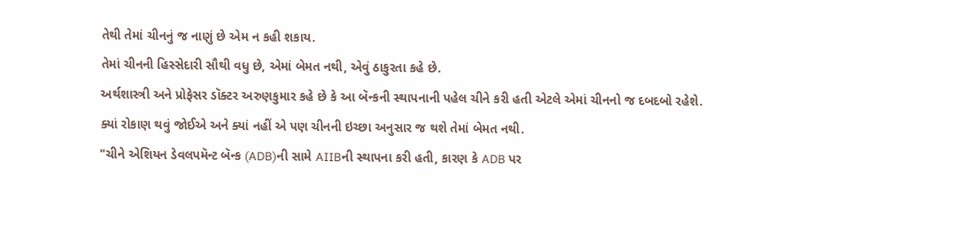તેથી તેમાં ચીનનું જ નાણું છે એમ ન કહી શકાય.
તેમાં ચીનની હિસ્સેદારી સૌથી વધુ છે, એમાં બેમત નથી, એવું ઠાકુરતા કહે છે.
અર્થશાસ્ત્રી અને પ્રોફેસર ડૉક્ટર અરુણકુમાર કહે છે કે આ બૅન્કની સ્થાપનાની પહેલ ચીને કરી હતી એટલે એમાં ચીનનો જ દબદબો રહેશે. ક્યાં રોકાણ થવું જોઈએ અને ક્યાં નહીં એ પણ ચીનની ઇચ્છા અનુસાર જ થશે તેમાં બેમત નથી.
"ચીને એશિયન ડેવલપમૅન્ટ બૅન્ક (ADB)ની સામે AIIBની સ્થાપના કરી હતી, કારણ કે ADB પર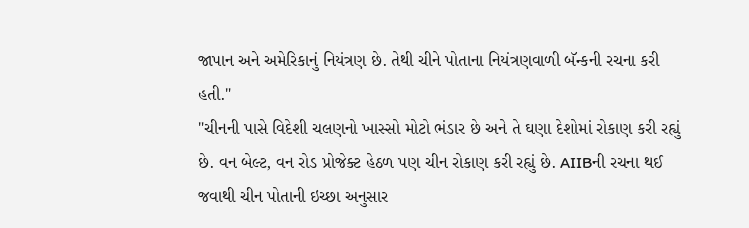જાપાન અને અમેરિકાનું નિયંત્રણ છે. તેથી ચીને પોતાના નિયંત્રણવાળી બૅન્કની રચના કરી હતી."
"ચીનની પાસે વિદેશી ચલણનો ખાસ્સો મોટો ભંડાર છે અને તે ઘણા દેશોમાં રોકાણ કરી રહ્યું છે. વન બેલ્ટ, વન રોડ પ્રોજેક્ટ હેઠળ પણ ચીન રોકાણ કરી રહ્યું છે. AIIBની રચના થઈ જવાથી ચીન પોતાની ઇચ્છા અનુસાર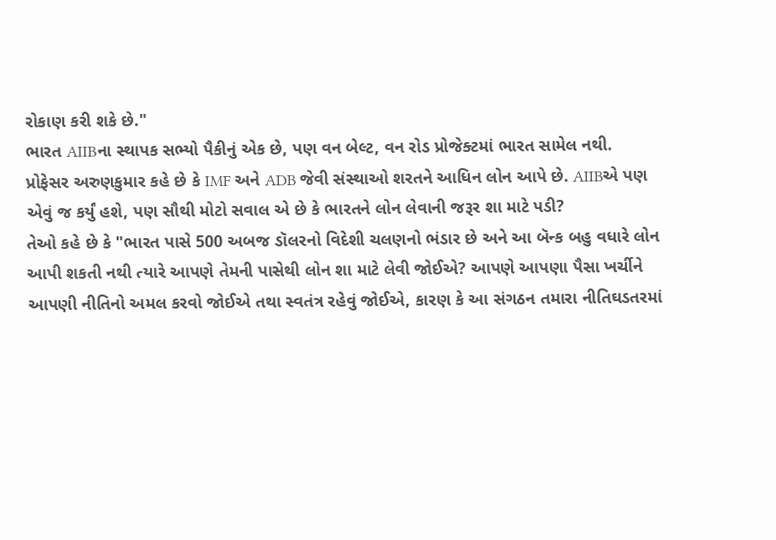રોકાણ કરી શકે છે."
ભારત AIIBના સ્થાપક સભ્યો પૈકીનું એક છે, પણ વન બેલ્ટ, વન રોડ પ્રોજેક્ટમાં ભારત સામેલ નથી.
પ્રોફેસર અરુણકુમાર કહે છે કે IMF અને ADB જેવી સંસ્થાઓ શરતને આધિન લોન આપે છે. AIIBએ પણ એવું જ કર્યું હશે, પણ સૌથી મોટો સવાલ એ છે કે ભારતને લોન લેવાની જરૂર શા માટે પડી?
તેઓ કહે છે કે "ભારત પાસે 500 અબજ ડૉલરનો વિદેશી ચલણનો ભંડાર છે અને આ બૅન્ક બહુ વધારે લોન આપી શકતી નથી ત્યારે આપણે તેમની પાસેથી લોન શા માટે લેવી જોઈએ? આપણે આપણા પૈસા ખર્ચીને આપણી નીતિનો અમલ કરવો જોઈએ તથા સ્વતંત્ર રહેવું જોઈએ, કારણ કે આ સંગઠન તમારા નીતિઘડતરમાં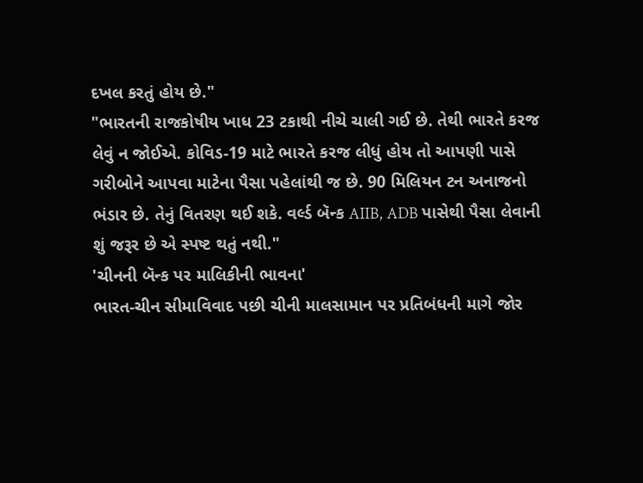દખલ કરતું હોય છે."
"ભારતની રાજકોષીય ખાધ 23 ટકાથી નીચે ચાલી ગઈ છે. તેથી ભારતે કરજ લેવું ન જોઈએ. કોવિડ-19 માટે ભારતે કરજ લીધું હોય તો આપણી પાસે ગરીબોને આપવા માટેના પૈસા પહેલાંથી જ છે. 90 મિલિયન ટન અનાજનો ભંડાર છે. તેનું વિતરણ થઈ શકે. વર્લ્ડ બૅન્ક AIIB, ADB પાસેથી પૈસા લેવાની શું જરૂર છે એ સ્પષ્ટ થતું નથી."
'ચીનની બૅન્ક પર માલિકીની ભાવના'
ભારત-ચીન સીમાવિવાદ પછી ચીની માલસામાન પર પ્રતિબંધની માગે જોર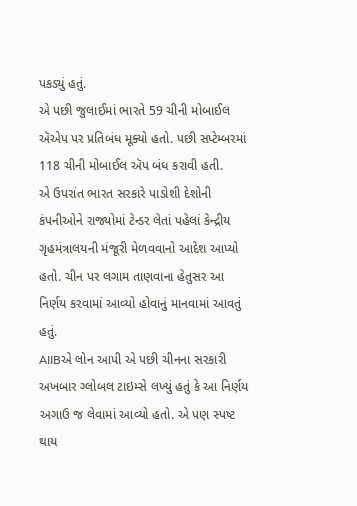પકડ્યું હતું.
એ પછી જુલાઈમાં ભારતે 59 ચીની મોબાઈલ ઍએપ પર પ્રતિબંધ મૂક્યો હતો. પછી સપ્ટેમ્બરમાં 118 ચીની મોબાઈલ ઍપ બંધ કરાવી હતી.
એ ઉપરાંત ભારત સરકારે પાડોશી દેશોની કંપનીઓને રાજ્યોમાં ટેન્ડર લેતાં પહેલાં કેન્દ્રીય ગૃહમંત્રાલયની મંજૂરી મેળવવાનો આદેશ આપ્યો હતો. ચીન પર લગામ તાણવાના હેતુસર આ નિર્ણય કરવામાં આવ્યો હોવાનું માનવામાં આવતું હતું.
AIIBએ લોન આપી એ પછી ચીનના સરકારી અખબાર ગ્લોબલ ટાઇમ્સે લખ્યું હતું કે આ નિર્ણય અગાઉ જ લેવામાં આવ્યો હતો. એ પણ સ્પષ્ટ થાય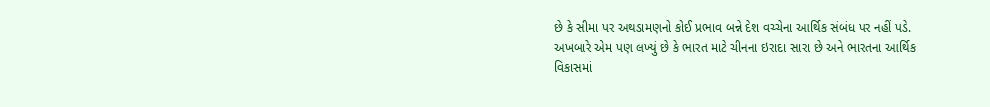છે કે સીમા પર અથડામણનો કોઈ પ્રભાવ બન્ને દેશ વચ્ચેના આર્થિક સંબંધ પર નહીં પડે.
અખબારે એમ પણ લખ્યું છે કે ભારત માટે ચીનના ઇરાદા સારા છે અને ભારતના આર્થિક વિકાસમાં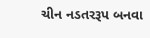ચીન નડતરરૂપ બનવા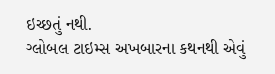ઇચ્છતું નથી.
ગ્લોબલ ટાઇમ્સ અખબારના કથનથી એવું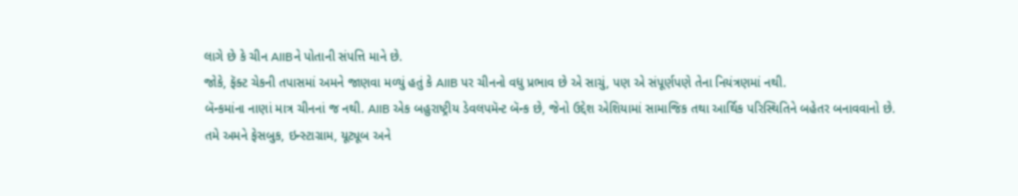લાગે છે કે ચીન AIIBને પોતાની સંપત્તિ માને છે.
જોકે, ફૅક્ટ ચેકની તપાસમાં અમને જાણવા મળ્યું હતું કે AIIB પર ચીનનો વધુ પ્રભાવ છે એ સાચું, પણ એ સંપૂર્ણપણે તેના નિયંત્રણમાં નથી.
બૅન્કમાંના નાણાં માત્ર ચીનનાં જ નથી. AIIB એક બહુરાષ્ટ્રીય ડેવલપમૅન્ટ બૅન્ક છે, જેનો ઉદ્દેશ એશિયામાં સામાજિક તથા આર્થિક પરિસ્થિતિને બહેતર બનાવવાનો છે.
તમે અમને ફેસબુક, ઇન્સ્ટાગ્રામ, યૂટ્યૂબ અને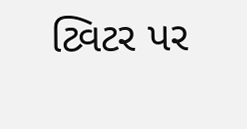ટ્વિટર પર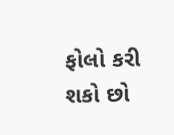ફોલો કરી શકો છો